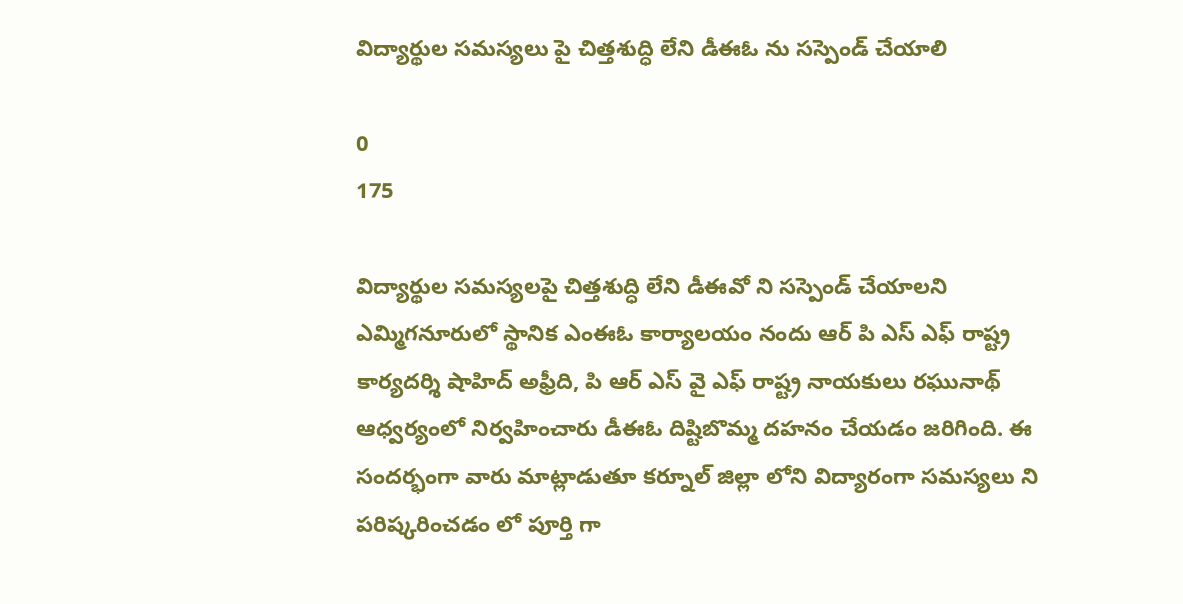విద్యార్థుల సమస్యలు పై చిత్తశుద్ధి లేని డీఈఓ ను సస్పెండ్ చేయాలి

0
175

విద్యార్థుల సమస్యలపై చిత్తశుద్ధి లేని డీఈవో ని సస్పెండ్ చేయాలని ఎమ్మిగనూరులో స్థానిక ఎంఈఓ కార్యాలయం నందు ఆర్ పి ఎస్ ఎఫ్ రాష్ట్ర కార్యదర్శి షాహిద్ అఫ్రీది, పి ఆర్ ఎస్ వై ఎఫ్ రాష్ట్ర నాయకులు రఘునాథ్ ఆధ్వర్యంలో నిర్వహించారు డీఈఓ దిష్టిబొమ్మ దహనం చేయడం జరిగింది. ఈ సందర్భంగా వారు మాట్లాడుతూ కర్నూల్ జిల్లా లోని విద్యారంగా సమస్యలు ని పరిష్కరించడం లో పూర్తి గా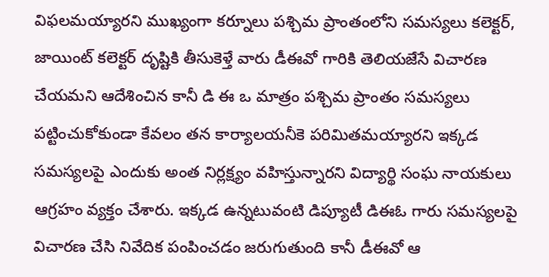విఫలమయ్యారని ముఖ్యంగా కర్నూలు పశ్చిమ ప్రాంతంలోని సమస్యలు కలెక్టర్, జాయింట్ కలెక్టర్ దృష్టికి తీసుకెళ్తే వారు డీఈవో గారికి తెలియజేసే విచారణ చేయమని ఆదేశించిన కానీ డి ఈ ఒ మాత్రం పశ్చిమ ప్రాంతం సమస్యలు పట్టించుకోకుండా కేవలం తన కార్యాలయనీకె పరిమితమయ్యారని ఇక్కడ సమస్యలపై ఎందుకు అంత నిర్లక్ష్యం వహిస్తున్నారని విద్యార్థి సంఘ నాయకులు ఆగ్రహం వ్యక్తం చేశారు. ఇక్కడ ఉన్నటువంటి డిప్యూటీ డిఈఓ గారు సమస్యలపై విచారణ చేసి నివేదిక పంపించడం జరుగుతుంది కానీ డీఈవో ఆ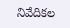నివేదికల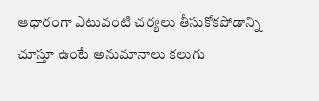ఆధారంగా ఎటువంటి చర్యలు తీసుకోకపోడాన్ని చూస్తూ ఉంటే అనుమానాలు కలుగు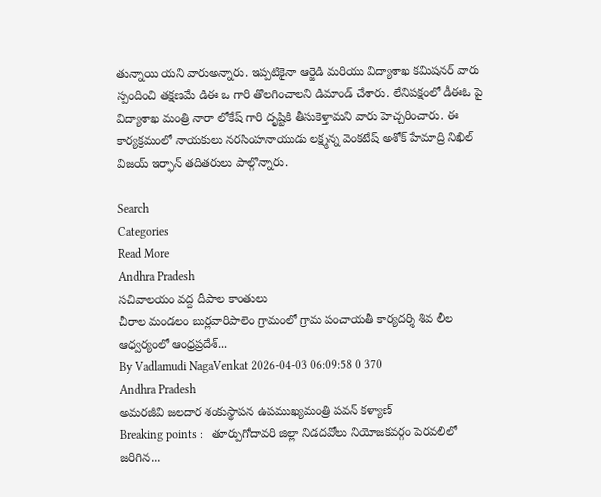తున్నాయి యని వారుఅన్నారు. ఇప్పటికైనా ఆర్జెడి మరియు విద్యాశాఖ కమిషనర్ వారు స్పందించి తక్షణమే డిఈ ఒ గారి తొలగించాలని డిమాండ్ చేశారు. లేనిపక్షంలో డీఈఓ పై విద్యాశాఖ మంత్రి నారా లోకేష్ గారి దృష్టికి తీసుకెళ్తామని వారు హెచ్చరించారు. ఈ కార్యక్రమంలో నాయకులు నరసింహనాయుడు లక్ష్మన్న వెంకటేష్ అశోక్ హేమాద్రి నిఖిల్ విజయ్ ఇర్ఫాన్ తదితరులు పాల్గొన్నారు.

Search
Categories
Read More
Andhra Pradesh
సచివాలయం వద్ద దీపాల కాంతులు
చీరాల మండలం బుర్లవారిపాలెం గ్రామంలో గ్రామ పంచాయతీ కార్యదర్శి శివ లీల ఆధ్వర్యంలో ఆంధ్రప్రదేశ్...
By Vadlamudi NagaVenkat 2026-04-03 06:09:58 0 370
Andhra Pradesh
అమరజీవి జలదార శంకుస్థాపన ఉపముఖ్యమంత్రి పవన్ కళ్యాణ్
Breaking points :   తూర్పుగోదావరి జిల్లా నిడదవోలు నియోజకవర్గం పెరవలిలో జరిగిన...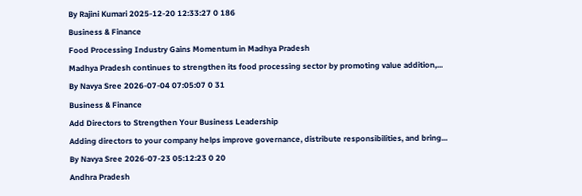By Rajini Kumari 2025-12-20 12:33:27 0 186
Business & Finance
Food Processing Industry Gains Momentum in Madhya Pradesh
Madhya Pradesh continues to strengthen its food processing sector by promoting value addition,...
By Navya Sree 2026-07-04 07:05:07 0 31
Business & Finance
Add Directors to Strengthen Your Business Leadership
Adding directors to your company helps improve governance, distribute responsibilities, and bring...
By Navya Sree 2026-07-23 05:12:23 0 20
Andhra Pradesh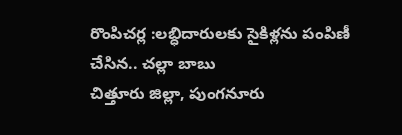రొంపిచర్ల :లబ్ధిదారులకు సైకిళ్లను పంపిణీ చేసిన.. చల్లా బాబు
చిత్తూరు జిల్లా, పుంగనూరు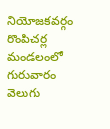నియోజకవర్గం రొంపిచర్ల మండలంలో గురువారం వెలుగు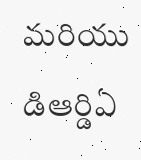మరియు డిఆర్డిఏ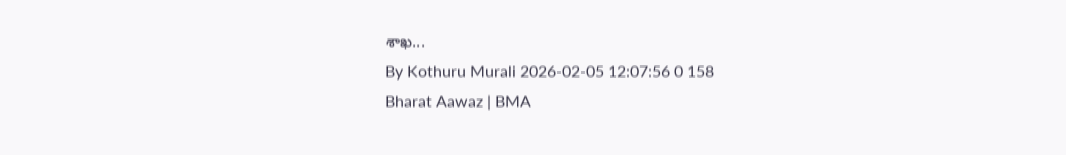శాఖ...
By Kothuru Murali 2026-02-05 12:07:56 0 158
Bharat Aawaz | BMA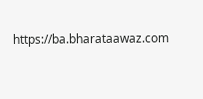https://ba.bharataawaz.com